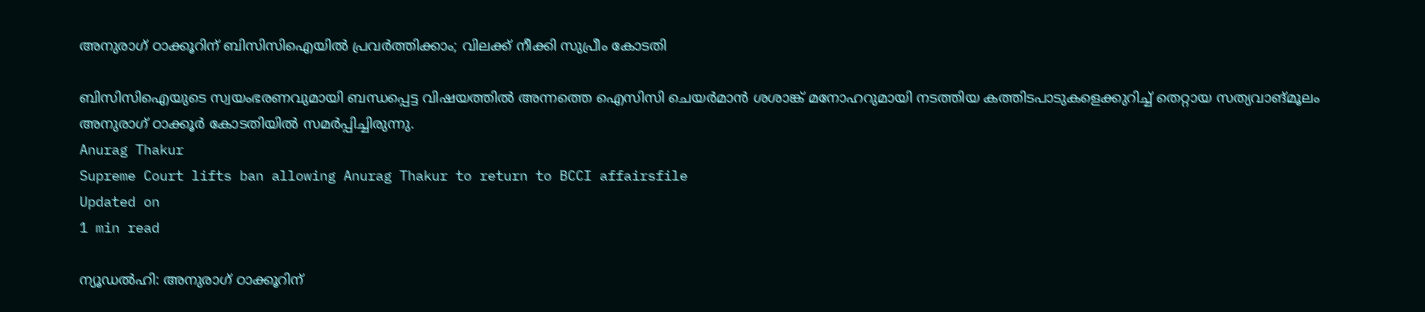അനുരാഗ് ഠാക്കൂറിന് ബിസിസിഐയിൽ പ്രവർത്തിക്കാം; വിലക്ക് നീക്കി സുപ്രീം കോടതി

ബിസിസിഐയുടെ സ്വയംഭരണവുമായി ബന്ധപ്പെട്ട വിഷയത്തിൽ അന്നത്തെ ഐസിസി ചെയർമാൻ ശശാങ്ക് മനോഹറുമായി നടത്തിയ കത്തിടപാടുകളെക്കുറിച്ച് തെറ്റായ സത്യവാങ്മൂലം അനുരാഗ് ഠാക്കൂർ കോടതിയിൽ സമർപ്പിച്ചിരുന്നു.
Anurag Thakur
Supreme Court lifts ban allowing Anurag Thakur to return to BCCI affairsfile
Updated on
1 min read

ന്യൂഡൽഹി: അനുരാഗ് ഠാക്കൂറിന്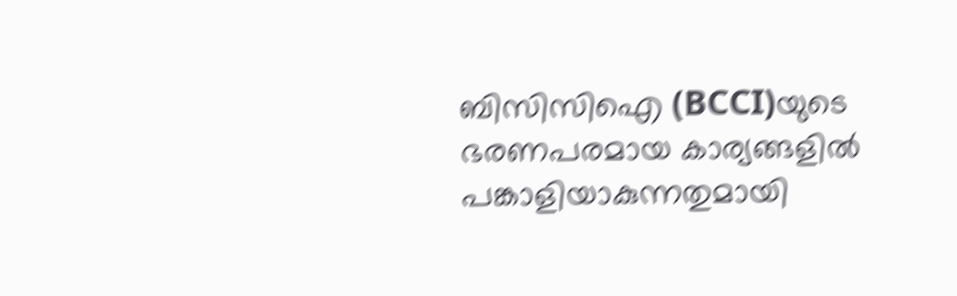ബിസിസിഐ (BCCI)യുടെ ഭരണപരമായ കാര്യങ്ങളിൽ പങ്കാളിയാകുന്നതുമായി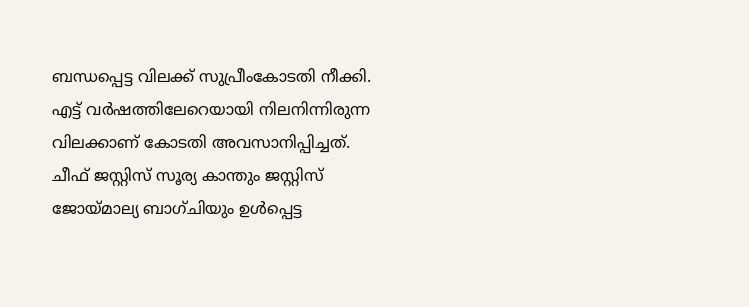ബന്ധപ്പെട്ട വിലക്ക് സുപ്രീംകോടതി നീക്കി. എട്ട് വർഷത്തിലേറെയായി നിലനിന്നിരുന്ന വിലക്കാണ് കോടതി അവസാനിപ്പിച്ചത്. ചീഫ് ജസ്റ്റിസ് സൂര്യ കാന്തും ജസ്റ്റിസ് ജോയ്മാല്യ ബാഗ്ചിയും ഉൾപ്പെട്ട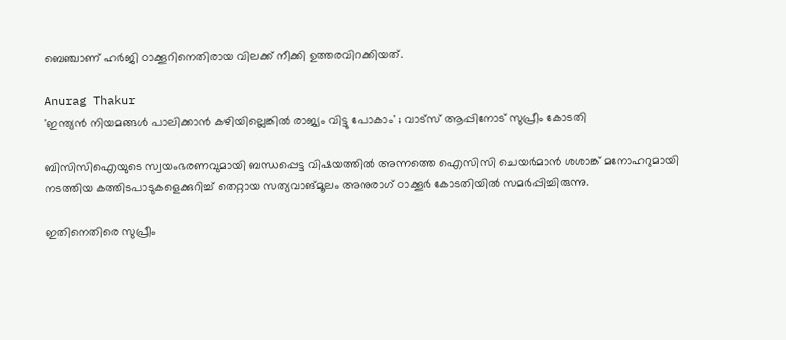ബെഞ്ചാണ് ഹർജി ഠാക്കൂറിനെതിരായ വിലക്ക് നീക്കി ഉത്തരവിറക്കിയത്.

Anurag Thakur
'ഇന്ത്യൻ നിയമങ്ങൾ പാലിക്കാൻ കഴിയില്ലെങ്കിൽ രാജ്യം വിട്ടു പോകാം' ; വാട്സ് ആപ്പിനോട് സുപ്രീം കോടതി

ബിസിസിഐയുടെ സ്വയംഭരണവുമായി ബന്ധപ്പെട്ട വിഷയത്തിൽ അന്നത്തെ ഐസിസി ചെയർമാൻ ശശാങ്ക് മനോഹറുമായി നടത്തിയ കത്തിടപാടുകളെക്കുറിച്ച് തെറ്റായ സത്യവാങ്മൂലം അനുരാഗ് ഠാക്കൂർ കോടതിയിൽ സമർപ്പിച്ചിരുന്നു.

ഇതിനെതിരെ സുപ്രീം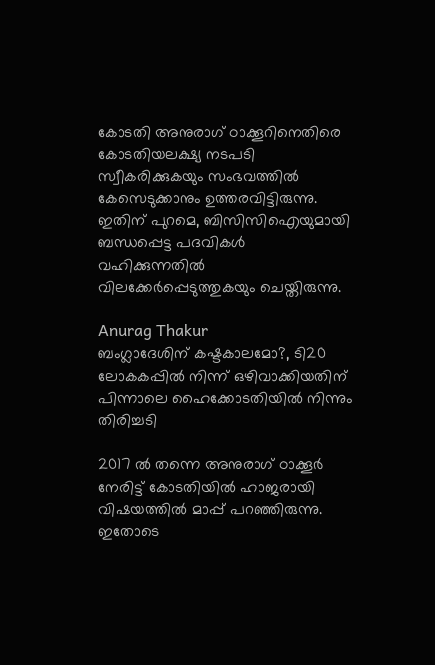കോടതി അനുരാഗ് ഠാക്കൂറിനെതിരെ കോടതിയലക്ഷ്യ നടപടി സ്വീകരിക്കുകയും സംഭവത്തിൽ കേസെടുക്കാനും ഉത്തരവിട്ടിരുന്നു. ഇതിന് പുറമെ, ബിസിസിഐയുമായി ബന്ധപ്പെട്ട പദവികൾ വഹിക്കുന്നതിൽ വിലക്കേർപ്പെടുത്തുകയും ചെയ്തിരുന്നു.

Anurag Thakur
ബംഗ്ലാദേശിന് കഷ്ടകാലമോ?, ടി20 ലോകകപ്പില്‍ നിന്ന് ഒഴിവാക്കിയതിന് പിന്നാലെ ഹൈക്കോടതിയിൽ നിന്നും തിരിച്ചടി

2017 ൽ തന്നെ അനുരാഗ് ഠാക്കൂർ നേരിട്ട് കോടതിയിൽ ഹാജരായി വിഷയത്തിൽ മാപ്പ് പറഞ്ഞിരുന്നു. ഇതോടെ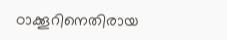ഠാക്കൂറിനെതിരായ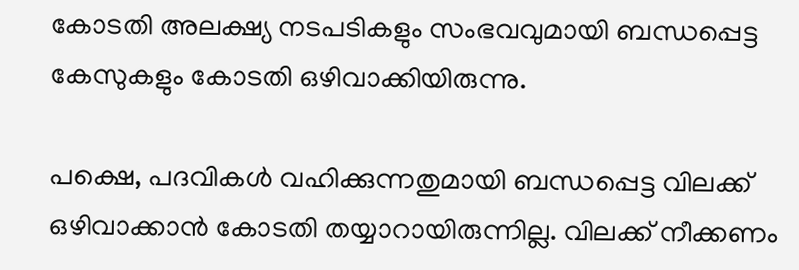കോടതി അലക്ഷ്യ നടപടികളും സംഭവവുമായി ബന്ധപ്പെട്ട കേസുകളും കോടതി ഒഴിവാക്കിയിരുന്നു.

പക്ഷെ, പദവികൾ വഹിക്കുന്നതുമായി ബന്ധപ്പെട്ട വിലക്ക് ഒഴിവാക്കാൻ കോടതി തയ്യാറായിരുന്നില്ല. വിലക്ക് നീക്കണം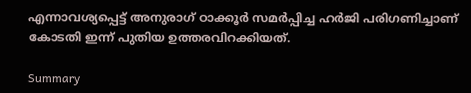എന്നാവശ്യപ്പെട്ട് അനുരാഗ് ഠാക്കൂർ സമർപ്പിച്ച ഹർജി പരിഗണിച്ചാണ് കോടതി ഇന്ന് പുതിയ ഉത്തരവിറക്കിയത്.

Summary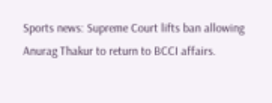Sports news: Supreme Court lifts ban allowing Anurag Thakur to return to BCCI affairs.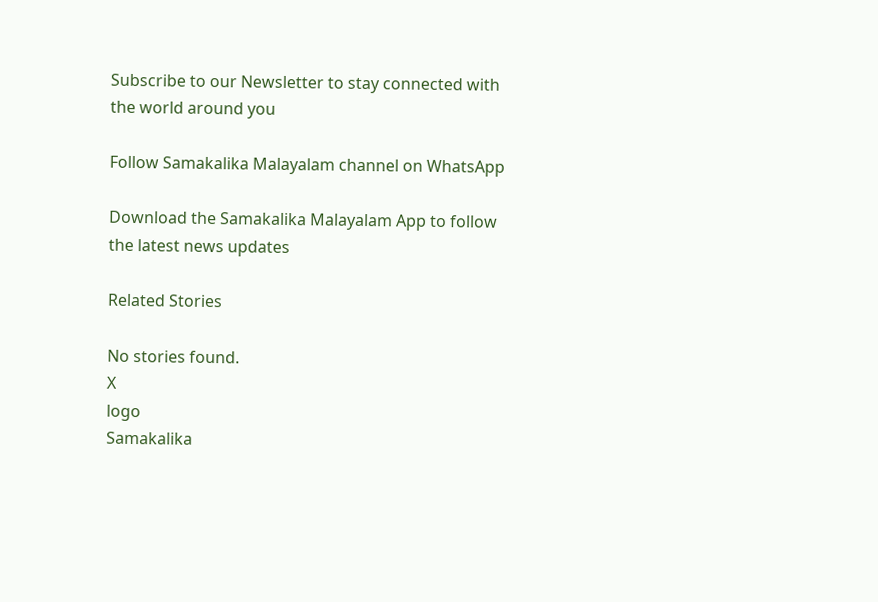Subscribe to our Newsletter to stay connected with the world around you

Follow Samakalika Malayalam channel on WhatsApp

Download the Samakalika Malayalam App to follow the latest news updates

Related Stories

No stories found.
X
logo
Samakalika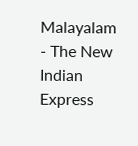Malayalam - The New Indian Express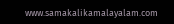www.samakalikamalayalam.com